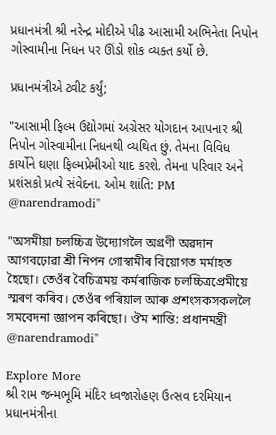પ્રધાનમંત્રી શ્રી નરેન્દ્ર મોદીએ પીઢ આસામી અભિનેતા નિપોન ગોસ્વામીના નિધન પર ઊંડો શોક વ્યક્ત કર્યો છે.

પ્રધાનમંત્રીએ ટ્વીટ કર્યું;

"આસામી ફિલ્મ ઉદ્યોગમાં અગ્રેસર યોગદાન આપનાર શ્રી નિપોન ગોસ્વામીના નિધનથી વ્યથિત છું. તેમના વિવિધ કાર્યોને ઘણા ફિલ્મપ્રેમીઓ યાદ કરશે. તેમના પરિવાર અને પ્રશંસકો પ્રત્યે સંવેદના. ઓમ શાંતિ: PM @narendramodi"

"অসমীয়া চলচ্চিত্ৰ উদ্যোগলৈ অগ্ৰণী অৱদান আগবঢ়োৱা শ্ৰী নিপন গোস্বামীৰ বিয়োগত মৰ্মাহত হৈছো। তেওঁৰ বৈচিত্ৰময় কৰ্মৰাজিক চলচ্চিত্ৰপ্ৰেমীয়ে স্মৰণ কৰিব। তেওঁৰ পৰিয়াল আৰু প্ৰশংসকসকললৈ সমবেদনা জ্ঞাপন কৰিছো। ঔম শান্তি: প্ৰধানমন্ত্ৰী @narendramodi"

Explore More
શ્રી રામ જન્મભૂમિ મંદિર ધ્વજારોહણ ઉત્સવ દરમિયાન પ્રધાનમંત્રીના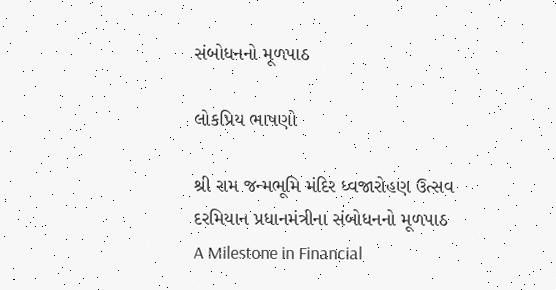સંબોધનનો મૂળપાઠ

લોકપ્રિય ભાષણો

શ્રી રામ જન્મભૂમિ મંદિર ધ્વજારોહણ ઉત્સવ દરમિયાન પ્રધાનમંત્રીના સંબોધનનો મૂળપાઠ
A Milestone in Financial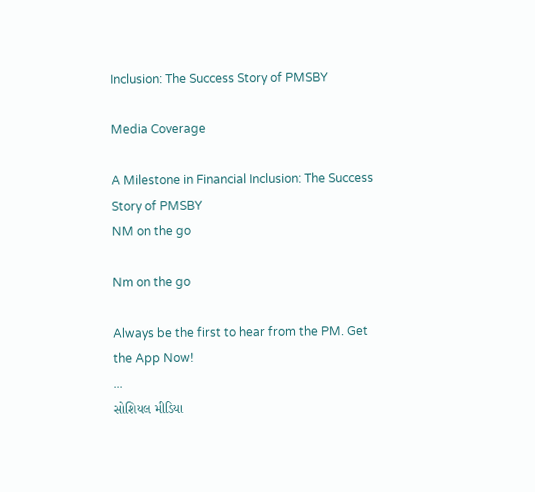Inclusion: The Success Story of PMSBY

Media Coverage

A Milestone in Financial Inclusion: The Success Story of PMSBY
NM on the go

Nm on the go

Always be the first to hear from the PM. Get the App Now!
...
સોશિયલ મીડિયા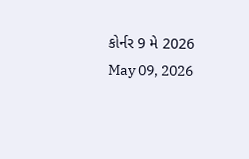કોર્નર 9 મે 2026
May 09, 2026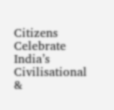Citizens Celebrate India’s Civilisational &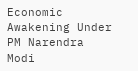Economic Awakening Under PM Narendra Modi